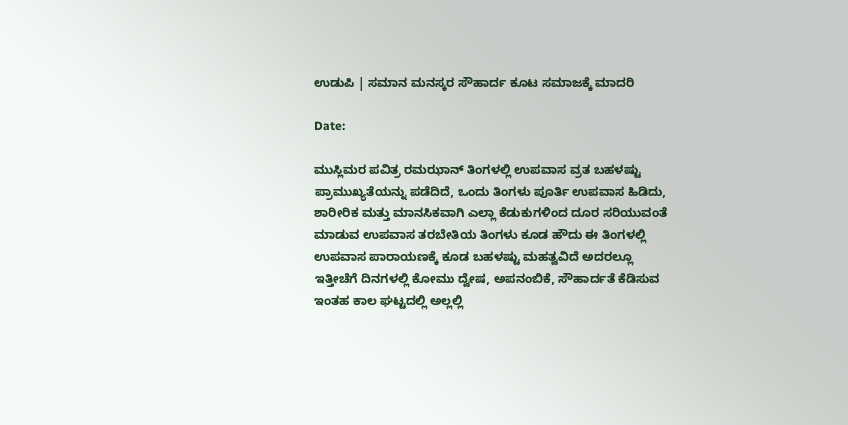ಉಡುಪಿ | ಸಮಾನ ಮನಸ್ಕರ ಸೌಹಾರ್ದ ಕೂಟ ಸಮಾಜಕ್ಕೆ ಮಾದರಿ

Date:

ಮುಸ್ಲಿಮರ ಪವಿತ್ರ ರಮಝಾನ್ ತಿಂಗಳಲ್ಲಿ ಉಪವಾಸ ವ್ರತ ಬಹಳಷ್ಟು ಪ್ರಾಮುಖ್ಯತೆಯನ್ನು ಪಡೆದಿದೆ, ಒಂದು ತಿಂಗಳು ಪೂರ್ತಿ ಉಪವಾಸ ಹಿಡಿದು, ಶಾರೀರಿಕ ಮತ್ತು ಮಾನಸಿಕವಾಗಿ ಎಲ್ಲಾ ಕೆಡುಕುಗಳಿಂದ ದೂರ ಸರಿಯುವಂತೆ ಮಾಡುವ ಉಪವಾಸ ತರಬೇತಿಯ ತಿಂಗಳು ಕೂಡ ಹೌದು ಈ ತಿಂಗಳಲ್ಲಿ ಉಪವಾಸ ಪಾರಾಯಣಕ್ಕೆ ಕೂಡ ಬಹಳಷ್ಟು ಮಹತ್ವವಿದೆ ಅದರಲ್ಲೂ ಇತ್ತೀಚೆಗೆ ದಿನಗಳಲ್ಲಿ ಕೋಮು ದ್ವೇಷ, ಅಪನಂಬಿಕೆ, ಸೌಹಾರ್ದತೆ ಕೆಡಿಸುವ ಇಂತಹ ಕಾಲ ಘಟ್ಟದಲ್ಲಿ ಅಲ್ಲಲ್ಲಿ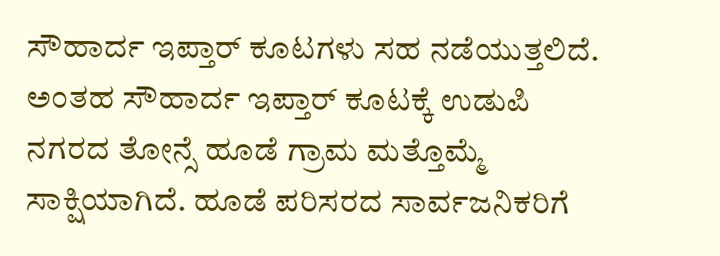ಸೌಹಾರ್ದ ಇಪ್ತಾರ್ ಕೂಟಗಳು ಸಹ ನಡೆಯುತ್ತಲಿದೆ. ಅಂತಹ ಸೌಹಾರ್ದ ಇಪ್ತಾರ್ ಕೂಟಕ್ಕೆ ಉಡುಪಿ ನಗರದ ತೋನ್ಸೆ ಹೂಡೆ ಗ್ರಾಮ ಮತ್ತೊಮ್ಮೆ ಸಾಕ್ಷಿಯಾಗಿದೆ. ಹೂಡೆ ಪರಿಸರದ ಸಾರ್ವಜನಿಕರಿಗೆ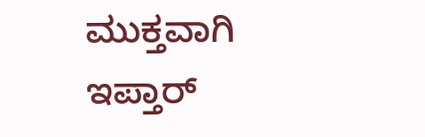ಮುಕ್ತವಾಗಿ ಇಪ್ತಾರ್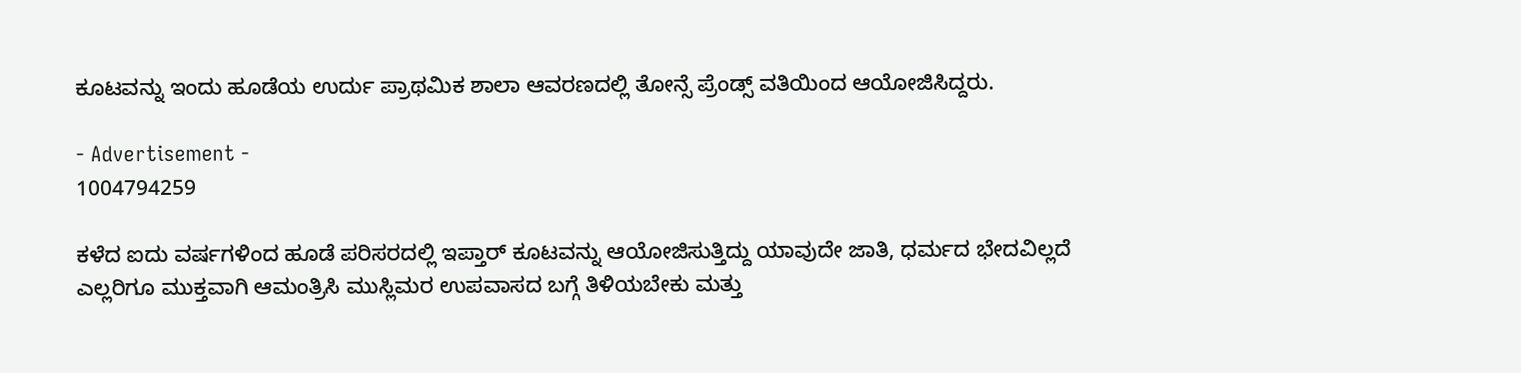ಕೂಟವನ್ನು ಇಂದು ಹೂಡೆಯ ಉರ್ದು ಪ್ರಾಥಮಿಕ ಶಾಲಾ ಆವರಣದಲ್ಲಿ ತೋನ್ಸೆ ಪ್ರೆಂಡ್ಸ್ ವತಿಯಿಂದ ಆಯೋಜಿಸಿದ್ದರು.

- Advertisement -
1004794259

ಕಳೆದ ಐದು ವರ್ಷಗಳಿಂದ ಹೂಡೆ ಪರಿಸರದಲ್ಲಿ ಇಪ್ತಾರ್ ಕೂಟವನ್ನು ಆಯೋಜಿಸುತ್ತಿದ್ದು ಯಾವುದೇ ಜಾತಿ, ಧರ್ಮದ ಭೇದವಿಲ್ಲದೆ ಎಲ್ಲರಿಗೂ ಮುಕ್ತವಾಗಿ ಆಮಂತ್ರಿಸಿ ಮುಸ್ಲಿಮರ ಉಪವಾಸದ ಬಗ್ಗೆ ತಿಳಿಯಬೇಕು ಮತ್ತು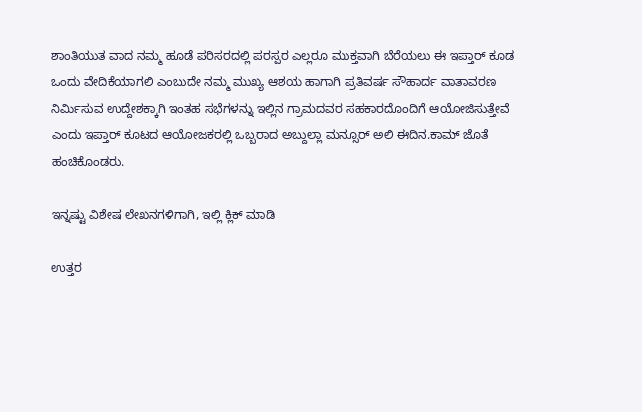ಶಾಂತಿಯುತ ವಾದ ನಮ್ಮ ಹೂಡೆ ಪರಿಸರದಲ್ಲಿ ಪರಸ್ಪರ ಎಲ್ಲರೂ ಮುಕ್ತವಾಗಿ ಬೆರೆಯಲು ಈ ಇಪ್ತಾರ್ ಕೂಡ ಒಂದು ವೇದಿಕೆಯಾಗಲಿ ಎಂಬುದೇ ನಮ್ಮ ಮುಖ್ಯ ಆಶಯ ಹಾಗಾಗಿ ಪ್ರತಿವರ್ಷ ಸೌಹಾರ್ದ ವಾತಾವರಣ ನಿರ್ಮಿಸುವ ಉದ್ದೇಶಕ್ಕಾಗಿ ಇಂತಹ ಸಭೆಗಳನ್ನು ಇಲ್ಲಿನ ಗ್ರಾಮದವರ ಸಹಕಾರದೊಂದಿಗೆ ಆಯೋಜಿಸುತ್ತೇವೆ ಎಂದು ಇಪ್ತಾರ್ ಕೂಟದ ಆಯೋಜಕರಲ್ಲಿ ಒಬ್ಬರಾದ ಅಬ್ದುಲ್ಲಾ ಮನ್ಸೂರ್ ಅಲಿ ಈದಿನ.ಕಾಮ್ ಜೊತೆ ಹಂಚಿಕೊಂಡರು.

ಇನ್ನಷ್ಟು ವಿಶೇಷ ಲೇಖನಗಳಿಗಾಗಿ, ಇಲ್ಲಿ ಕ್ಲಿಕ್ ಮಾಡಿ

ಉತ್ತರ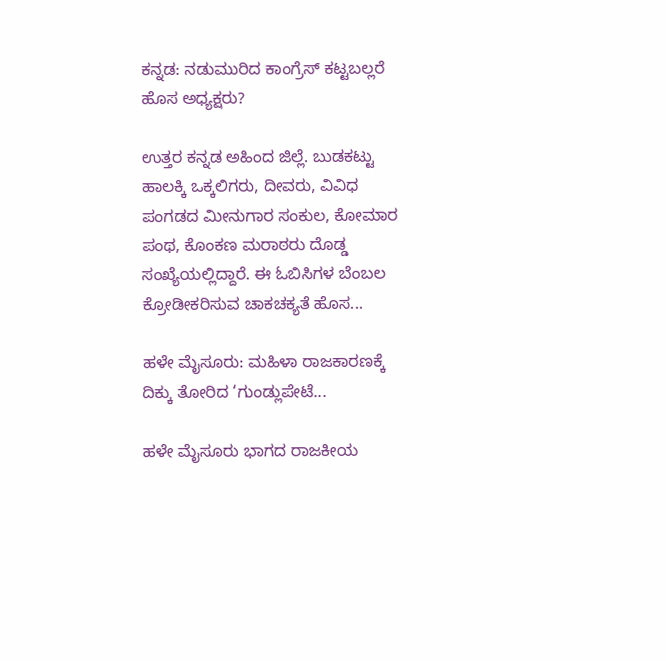ಕನ್ನಡ: ನಡುಮುರಿದ ಕಾಂಗ್ರೆಸ್ ಕಟ್ಟಬಲ್ಲರೆ ಹೊಸ ಅಧ್ಯಕ್ಷರು?

ಉತ್ತರ ಕನ್ನಡ ಅಹಿಂದ ಜಿಲ್ಲೆ. ಬುಡಕಟ್ಟು ಹಾಲಕ್ಕಿ ಒಕ್ಕಲಿಗರು, ದೀವರು, ವಿವಿಧ ಪಂಗಡದ ಮೀನುಗಾರ ಸಂಕುಲ, ಕೋಮಾರ ಪಂಥ, ಕೊಂಕಣ ಮರಾಠರು ದೊಡ್ಡ ಸಂಖ್ಯೆಯಲ್ಲಿದ್ದಾರೆ. ಈ ಓಬಿಸಿಗಳ ಬೆಂಬಲ ಕ್ರೋಡೀಕರಿಸುವ ಚಾಕಚಕ್ಯತೆ ಹೊಸ...

ಹಳೇ ಮೈಸೂರು: ಮಹಿಳಾ ರಾಜಕಾರಣಕ್ಕೆ ದಿಕ್ಕು ತೋರಿದ ‘ಗುಂಡ್ಲುಪೇಟೆ...

ಹಳೇ ಮೈಸೂರು ಭಾಗದ ರಾಜಕೀಯ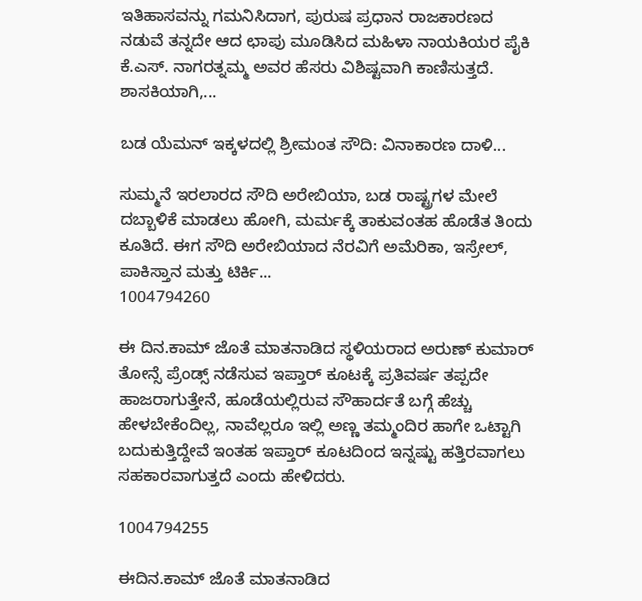ಇತಿಹಾಸವನ್ನು ಗಮನಿಸಿದಾಗ, ಪುರುಷ ಪ್ರಧಾನ ರಾಜಕಾರಣದ ನಡುವೆ ತನ್ನದೇ ಆದ ಛಾಪು ಮೂಡಿಸಿದ ಮಹಿಳಾ ನಾಯಕಿಯರ ಪೈಕಿ ಕೆ.ಎಸ್. ನಾಗರತ್ನಮ್ಮ ಅವರ ಹೆಸರು ವಿಶಿಷ್ಟವಾಗಿ ಕಾಣಿಸುತ್ತದೆ. ಶಾಸಕಿಯಾಗಿ,...

ಬಡ ಯೆಮನ್ ಇಕ್ಕಳದಲ್ಲಿ ಶ್ರೀಮಂತ ಸೌದಿ: ವಿನಾಕಾರಣ ದಾಳಿ...

ಸುಮ್ಮನೆ ಇರಲಾರದ ಸೌದಿ ಅರೇಬಿಯಾ, ಬಡ ರಾಷ್ಟ್ರಗಳ ಮೇಲೆ ದಬ್ಬಾಳಿಕೆ ಮಾಡಲು ಹೋಗಿ, ಮರ್ಮಕ್ಕೆ ತಾಕುವಂತಹ ಹೊಡೆತ ತಿಂದು ಕೂತಿದೆ. ಈಗ ಸೌದಿ ಅರೇಬಿಯಾದ ನೆರವಿಗೆ ಅಮೆರಿಕಾ, ಇಸ್ರೇಲ್‌, ಪಾಕಿಸ್ತಾನ ಮತ್ತು ಟಿರ್ಕಿ...
1004794260

ಈ ದಿನ.ಕಾಮ್ ಜೊತೆ ಮಾತನಾಡಿದ ಸ್ಥಳಿಯರಾದ ಅರುಣ್ ಕುಮಾರ್ ತೋನ್ಸೆ ಪ್ರೆಂಡ್ಸ್ ನಡೆಸುವ ಇಪ್ತಾರ್ ಕೂಟಕ್ಕೆ ಪ್ರತಿವರ್ಷ ತಪ್ಪದೇ ಹಾಜರಾಗುತ್ತೇನೆ, ಹೂಡೆಯಲ್ಲಿರುವ ಸೌಹಾರ್ದತೆ ಬಗ್ಗೆ ಹೆಚ್ಚು ಹೇಳಬೇಕೆಂದಿಲ್ಲ, ನಾವೆಲ್ಲರೂ ಇಲ್ಲಿ ಅಣ್ಣ ತಮ್ಮಂದಿರ ಹಾಗೇ ಒಟ್ಟಾಗಿ ಬದುಕುತ್ತಿದ್ದೇವೆ ಇಂತಹ ಇಪ್ತಾರ್ ಕೂಟದಿಂದ ಇನ್ನಷ್ಟು ಹತ್ತಿರವಾಗಲು ಸಹಕಾರವಾಗುತ್ತದೆ ಎಂದು ಹೇಳಿದರು.

1004794255

ಈದಿನ.ಕಾಮ್ ಜೊತೆ ಮಾತನಾಡಿದ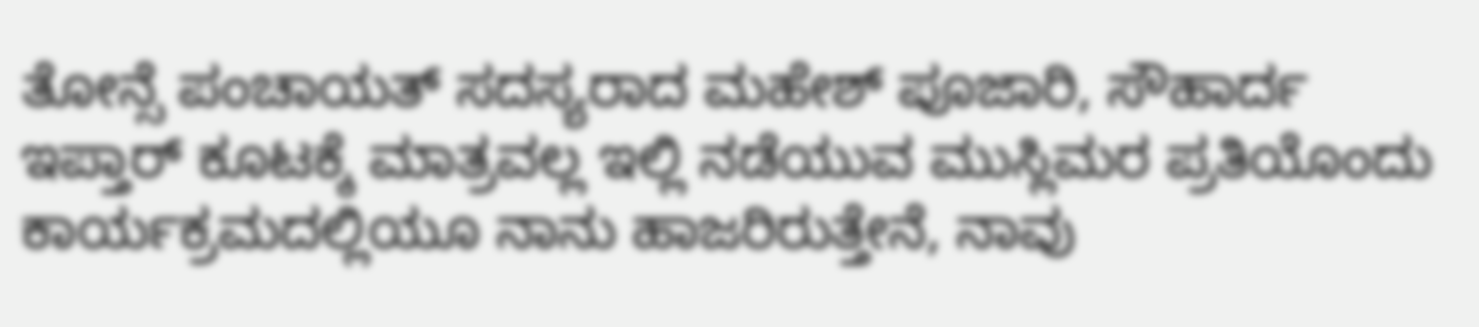ತೋನ್ಸೆ ಪಂಚಾಯತ್ ಸದಸ್ಯರಾದ ಮಹೇಶ್ ಪೂಜಾರಿ, ಸೌಹಾರ್ದ ಇಪ್ತಾರ್ ಕೂಟಕ್ಕೆ ಮಾತ್ರವಲ್ಲ ಇಲ್ಲಿ ನಡೆಯುವ ಮುಸ್ಲಿಮರ ಪ್ರತಿಯೊಂದು ಕಾರ್ಯಕ್ರಮದಲ್ಲಿಯೂ ನಾನು ಹಾಜರಿರುತ್ತೇನೆ, ನಾವು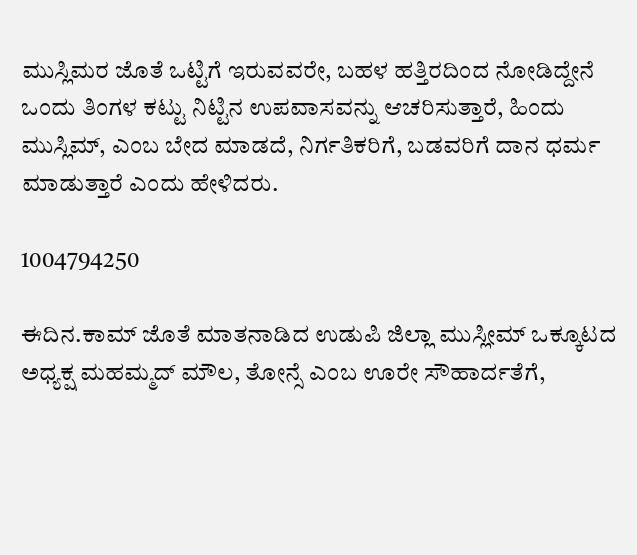ಮುಸ್ಲಿಮರ ಜೊತೆ ಒಟ್ಟಿಗೆ ಇರುವವರೇ, ಬಹಳ ಹತ್ತಿರದಿಂದ ನೋಡಿದ್ದೇನೆ ಒಂದು ತಿಂಗಳ ಕಟ್ಟು ನಿಟ್ಟಿನ ಉಪವಾಸವನ್ನು ಆಚರಿಸುತ್ತಾರೆ, ಹಿಂದು ಮುಸ್ಲಿಮ್, ಎಂಬ ಬೇದ ಮಾಡದೆ, ನಿರ್ಗತಿಕರಿಗೆ, ಬಡವರಿಗೆ ದಾನ ಧರ್ಮ ಮಾಡುತ್ತಾರೆ ಎಂದು ಹೇಳಿದರು.

1004794250

ಈದಿನ.ಕಾಮ್ ಜೊತೆ ಮಾತನಾಡಿದ ಉಡುಪಿ ಜಿಲ್ಲಾ ‌ಮುಸ್ಲೀಮ್ ಒಕ್ಕೂಟದ ಅಧ್ಯಕ್ಷ ಮಹಮ್ಮದ್ ಮೌಲ, ತೋನ್ಸೆ ಎಂಬ ಊರೇ ಸೌಹಾರ್ದತೆಗೆ,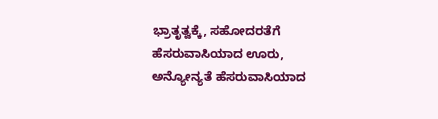ಭ್ರಾತೃತ್ವಕ್ಕೆ, ಸಹೋದರತೆಗೆ ಹೆಸರುವಾಸಿಯಾದ ಊರು, ಅನ್ಯೋನ್ಯತೆ ಹೆಸರುವಾಸಿಯಾದ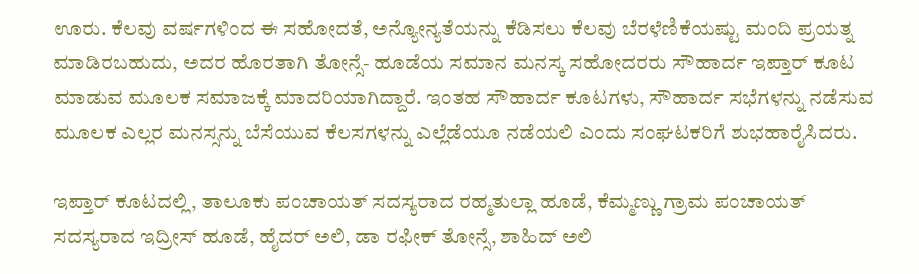ಊರು. ಕೆಲವು ವರ್ಷಗಳಿಂದ ಈ ಸಹೋದತೆ, ಅನ್ಯೋನ್ಯತೆಯನ್ನು ಕೆಡಿಸಲು ಕೆಲವು ಬೆರಳೆಣಿಕೆಯಷ್ಟು ಮಂದಿ ಪ್ರಯತ್ನ ಮಾಡಿರಬಹುದು, ಅದರ ಹೊರತಾಗಿ ತೋನ್ಸೆ- ಹೂಡೆಯ ಸಮಾನ ಮನಸ್ಕ ಸಹೋದರರು ಸೌಹಾರ್ದ ಇಪ್ತಾರ್ ಕೂಟ ಮಾಡುವ ಮೂಲಕ ಸಮಾಜಕ್ಕೆ ಮಾದರಿಯಾಗಿದ್ದಾರೆ. ಇಂತಹ ಸೌಹಾರ್ದ ಕೂಟಗಳು, ಸೌಹಾರ್ದ ಸಭೆಗಳನ್ನು ನಡೆಸುವ ಮೂಲಕ ಎಲ್ಲರ ಮನಸ್ಸನ್ನು ಬೆಸೆಯುವ ಕೆಲಸಗಳನ್ನು ಎಲ್ಲೆಡೆಯೂ ನಡೆಯಲಿ ಎಂದು ಸಂಘಟಕರಿಗೆ ಶುಭಹಾರೈಸಿದರು.

ಇಪ್ತಾರ್ ಕೂಟದಲ್ಲಿ, ತಾಲೂಕು ಪಂಚಾಯತ್ ಸದಸ್ಯರಾದ ರಹ್ಮತುಲ್ಲಾ ಹೂಡೆ, ಕೆಮ್ಮಣ್ಣು ಗ್ರಾಮ ಪಂಚಾಯತ್ ಸದಸ್ಯರಾದ ಇದ್ರೀಸ್ ಹೂಡೆ, ಹೈದರ್ ಅಲಿ, ಡಾ ರಫೀಕ್ ತೋನ್ಸೆ, ಶಾಹಿದ್ ಅಲಿ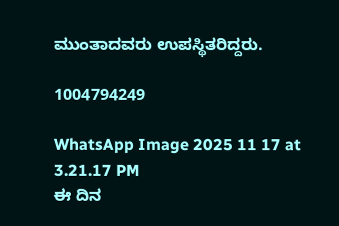ಮುಂತಾದವರು ಉಪಸ್ಥಿತರಿದ್ದರು.

1004794249

WhatsApp Image 2025 11 17 at 3.21.17 PM
ಈ ದಿನ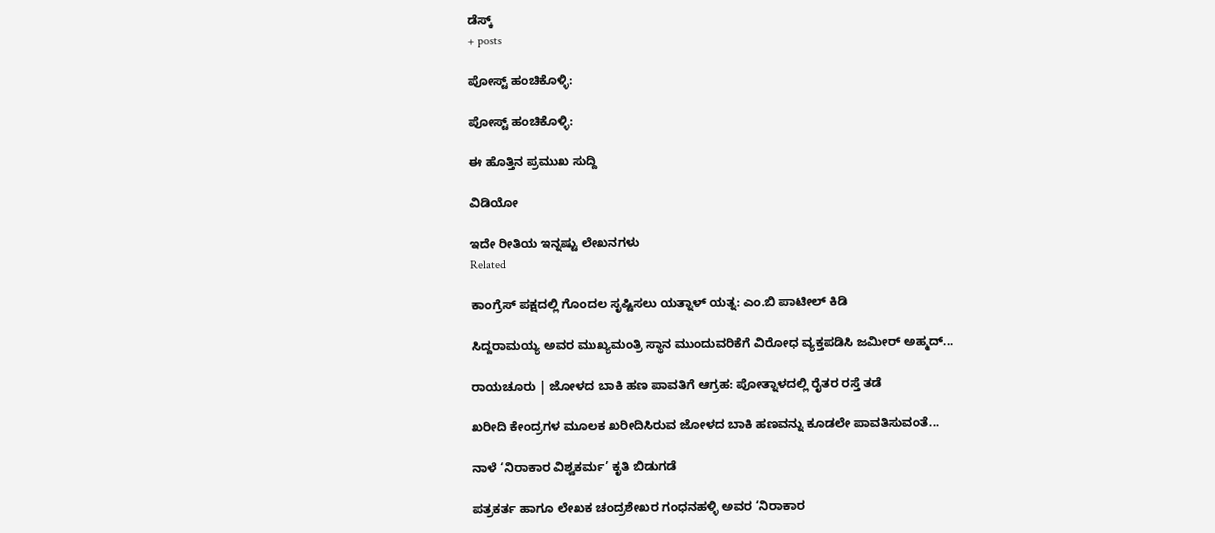ಡೆಸ್ಕ್
+ posts

ಪೋಸ್ಟ್ ಹಂಚಿಕೊಳ್ಳಿ:

ಪೋಸ್ಟ್ ಹಂಚಿಕೊಳ್ಳಿ:

ಈ ಹೊತ್ತಿನ ಪ್ರಮುಖ ಸುದ್ದಿ

ವಿಡಿಯೋ

ಇದೇ ರೀತಿಯ ಇನ್ನಷ್ಟು ಲೇಖನಗಳು
Related

ಕಾಂಗ್ರೆಸ್‌ ಪಕ್ಷದಲ್ಲಿ ಗೊಂದಲ ಸೃಷ್ಟಿಸಲು ಯತ್ನಾಳ್ ಯತ್ನ: ಎಂ.ಬಿ ಪಾಟೀಲ್ ಕಿಡಿ

ಸಿದ್ದರಾಮಯ್ಯ ಅವರ ಮುಖ್ಯಮಂತ್ರಿ ಸ್ಥಾನ ಮುಂದುವರಿಕೆಗೆ ವಿರೋಧ ವ್ಯಕ್ತಪಡಿಸಿ ಜಮೀರ್ ಅಹ್ಮದ್...

ರಾಯಚೂರು | ಜೋಳದ ಬಾಕಿ ಹಣ ಪಾವತಿಗೆ ಆಗ್ರಹ: ಪೋತ್ನಾಳದಲ್ಲಿ ರೈತರ ರಸ್ತೆ ತಡೆ

ಖರೀದಿ ಕೇಂದ್ರಗಳ ಮೂಲಕ ಖರೀದಿಸಿರುವ ಜೋಳದ ಬಾಕಿ ಹಣವನ್ನು ಕೂಡಲೇ ಪಾವತಿಸುವಂತೆ...

ನಾಳೆ ‘ನಿರಾಕಾರ ವಿಶ್ವಕರ್ಮ’ ಕೃತಿ ಬಿಡುಗಡೆ

ಪತ್ರಕರ್ತ ಹಾಗೂ ಲೇಖಕ ಚಂದ್ರಶೇಖರ ಗಂಧನಹಳ್ಳಿ ಅವರ ‘ನಿರಾಕಾರ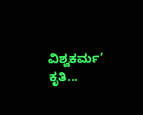ವಿಶ್ವಕರ್ಮ’ ಕೃತಿ...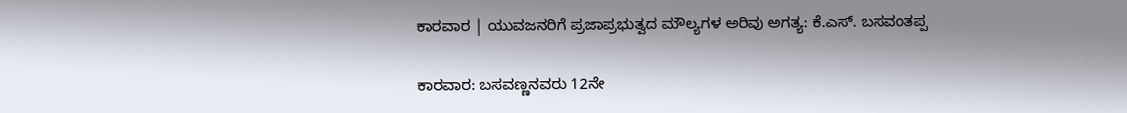ಕಾರವಾರ | ಯುವಜನರಿಗೆ ಪ್ರಜಾಪ್ರಭುತ್ವದ ಮೌಲ್ಯಗಳ ಅರಿವು ಅಗತ್ಯ: ಕೆ.ಎಸ್. ಬಸವಂತಪ್ಪ

ಕಾರವಾರ: ಬಸವಣ್ಣನವರು 12ನೇ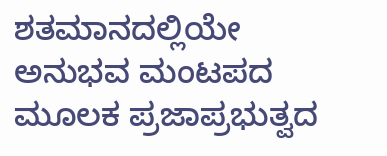ಶತಮಾನದಲ್ಲಿಯೇ ಅನುಭವ ಮಂಟಪದ ಮೂಲಕ ಪ್ರಜಾಪ್ರಭುತ್ವದ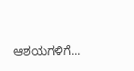ಆಶಯಗಳಿಗೆ...